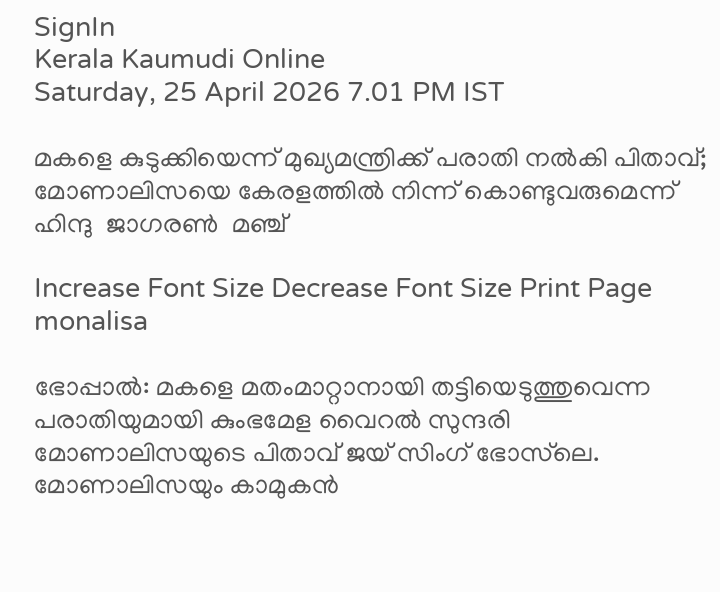SignIn
Kerala Kaumudi Online
Saturday, 25 April 2026 7.01 PM IST

മകളെ കുടുക്കിയെന്ന് മുഖ്യമന്ത്രിക്ക് പരാതി നൽകി പിതാവ്; മോണാലിസയെ കേരളത്തിൽ നിന്ന് കൊണ്ടുവരുമെന്ന് ഹിന്ദു  ജാഗരൺ  മഞ്ച്

Increase Font Size Decrease Font Size Print Page
monalisa

ഭോപ്പാൽ: മകളെ മതംമാറ്റാനായി തട്ടിയെടുത്തുവെന്ന പരാതിയുമായി കുംഭമേള വൈറൽ സുന്ദരി മോണാലിസയുടെ പിതാവ് ജയ് സിംഗ് ഭോസ്‌ലെ. മോണാലിസയും കാമുകൻ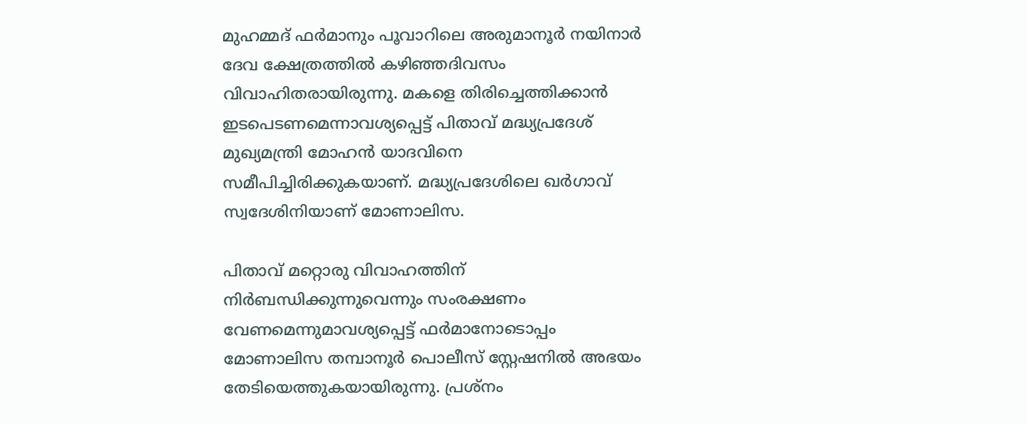മുഹമ്മദ് ഫ‍ർമാനും പൂവാറിലെ അരുമാനൂർ നയിനാർ ദേവ ക്ഷേത്രത്തിൽ കഴിഞ്ഞദിവസം വിവാഹിതരായിരുന്നു. മകളെ തിരിച്ചെത്തിക്കാൻ ഇടപെടണമെന്നാവശ്യപ്പെട്ട് പിതാവ് മദ്ധ്യപ്രദേശ് മുഖ്യമന്ത്രി മോഹൻ യാദവിനെ സമീപിച്ചിരിക്കുകയാണ്. മദ്ധ്യപ്രദേശിലെ ഖർഗാവ് സ്വദേശിനിയാണ് മോണാലിസ.

പിതാവ് മറ്റൊരു വിവാഹത്തിന് നിർബന്ധിക്കുന്നുവെന്നും സംരക്ഷണം വേണമെന്നുമാവശ്യപ്പെട്ട് ഫർമാനോടൊപ്പം മോണാലിസ തമ്പാനൂർ പൊലീസ് സ്റ്റേഷനിൽ അഭയം തേടിയെത്തുകയായിരുന്നു. പ്രശ്നം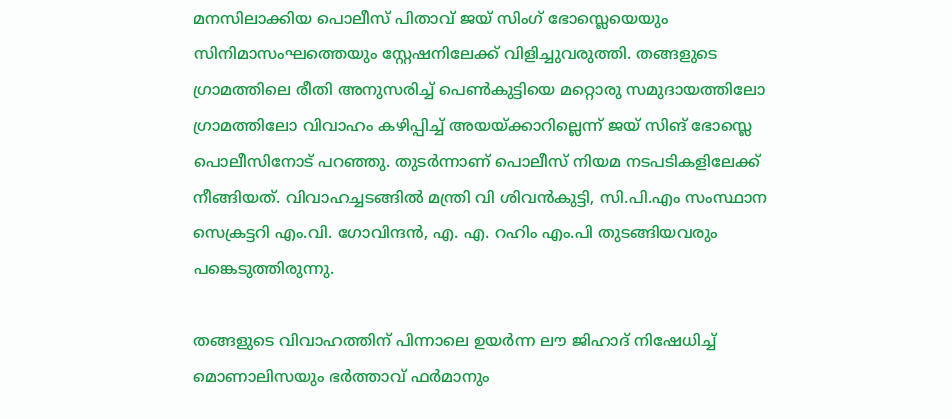മനസിലാക്കിയ പൊലീസ് പിതാവ് ജയ് സിംഗ് ഭോസ്ലെയെയും സിനിമാസംഘത്തെയും സ്റ്റേഷനിലേക്ക് വിളിച്ചുവരുത്തി. തങ്ങളുടെ ഗ്രാമത്തിലെ രീതി അനുസരിച്ച് പെൺകുട്ടിയെ മറ്റൊരു സമുദായത്തിലോ ഗ്രാമത്തിലോ വിവാഹം കഴിപ്പിച്ച് അയയ്ക്കാറില്ലെന്ന് ജയ് സിങ് ഭോസ്ലെ പൊലീസിനോട് പറഞ്ഞു. തുടർന്നാണ് പൊലീസ് നിയമ നടപടികളിലേക്ക് നീങ്ങിയത്. വിവാഹച്ചടങ്ങിൽ മന്ത്രി വി ശിവൻകുട്ടി, സി.പി.എം സംസ്ഥാന സെക്രട്ടറി എം.വി. ഗോവിന്ദൻ, എ. എ. റഹിം എം.പി തുടങ്ങിയവരും പങ്കെടുത്തിരുന്നു.

തങ്ങളുടെ വിവാഹത്തിന് പിന്നാലെ ഉയർന്ന ലൗ ജിഹാദ് നിഷേധിച്ച് മൊണാലിസയും ഭർത്താവ് ഫർമാനും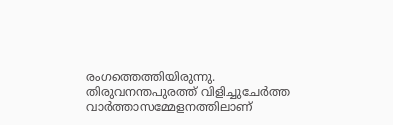രംഗത്തെത്തിയിരുന്നു. തിരുവനന്തപുരത്ത് വിളിച്ചുചേർത്ത വാർത്താസമ്മേളനത്തിലാണ്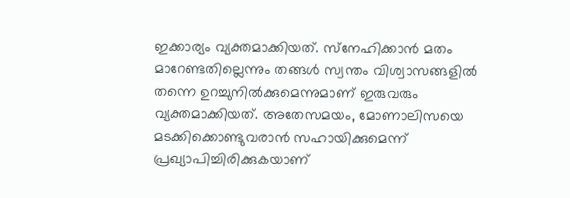ഇക്കാര്യം വ്യക്തമാക്കിയത്. സ്‌നേഹിക്കാൻ മതം മാറേണ്ടതില്ലെന്നും തങ്ങൾ സ്വന്തം വിശ്വാസങ്ങളിൽ തന്നെ ഉറച്ചുനിൽക്കുമെന്നുമാണ് ഇരുവരും വ്യക്തമാക്കിയത്. അതേസമയം, മോണാലിസയെ മടക്കിക്കൊണ്ടുവരാൻ സഹായിക്കുമെന്ന് പ്രഖ്യാപിച്ചിരിക്കുകയാണ്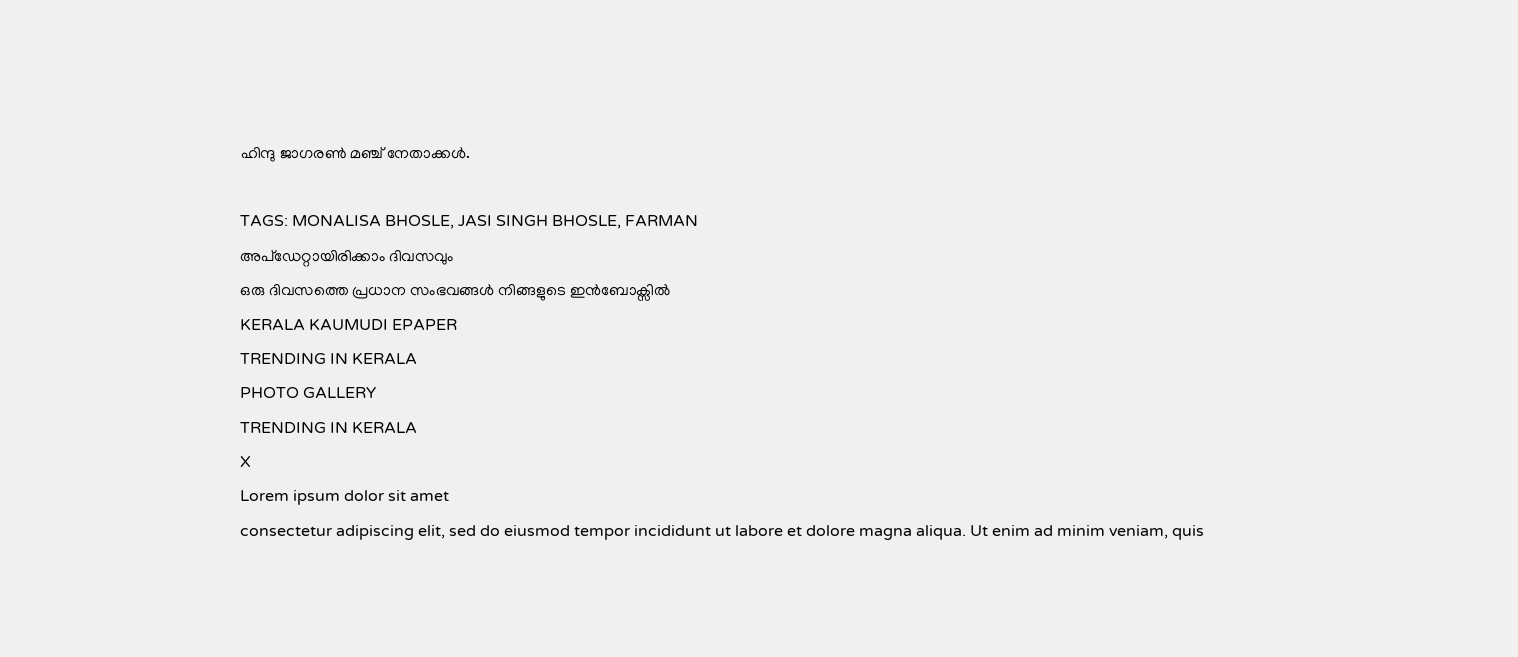ഹിന്ദു ജാഗരൺ മഞ്ച് നേതാക്കൾ.

TAGS: MONALISA BHOSLE, JASI SINGH BHOSLE, FARMAN
അപ്ഡേറ്റായിരിക്കാം ദിവസവും
ഒരു ദിവസത്തെ പ്രധാന സംഭവങ്ങൾ നിങ്ങളുടെ ഇൻബോക്സിൽ
KERALA KAUMUDI EPAPER
TRENDING IN KERALA
PHOTO GALLERY
TRENDING IN KERALA
X
Lorem ipsum dolor sit amet
consectetur adipiscing elit, sed do eiusmod tempor incididunt ut labore et dolore magna aliqua. Ut enim ad minim veniam, quis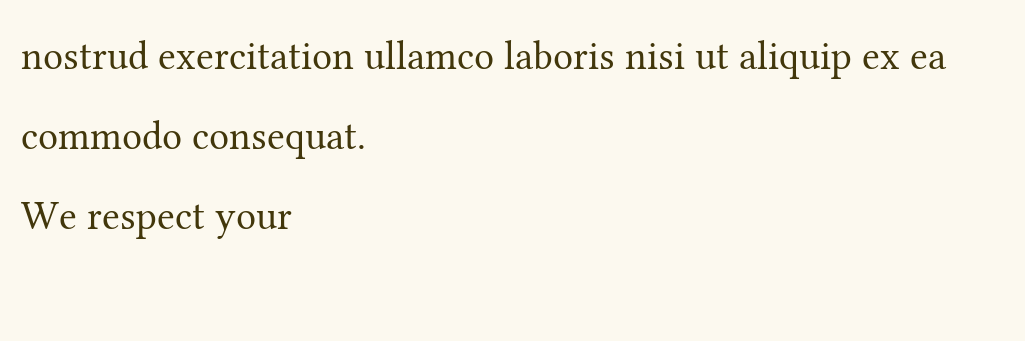nostrud exercitation ullamco laboris nisi ut aliquip ex ea commodo consequat.
We respect your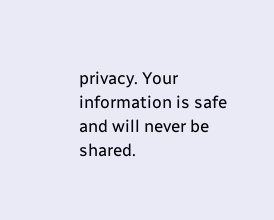privacy. Your information is safe and will never be shared.